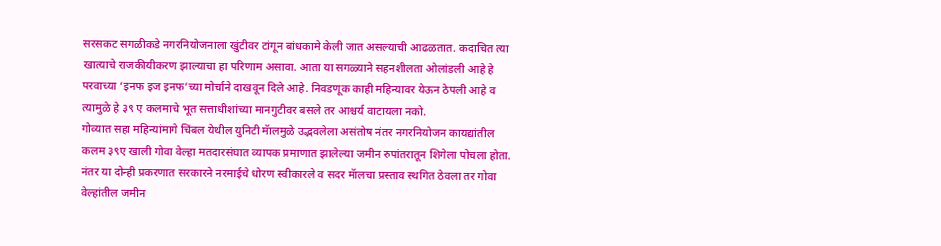सरसकट सगळीकडे नगरनियोजनाला खुंटीवर टांगून बांधकामे केली जात असल्याची आढळतात. कदाचित त्या खात्याचे राजकीयीकरण झाल्याचा हा परिणाम असावा. आता या सगळ्याने सहनशीलता ओलांडली आहे हे परवाच्या ‘इनफ इज इनफ’च्या मोर्चाने दाखवून दिले आहे. निवडणूक काही महिन्यावर येऊन ठेपली आहे व त्यामुळे हे ३९ ए कलमाचे भूत सत्ताधीशांच्या मानगुटीवर बसले तर आश्चर्य वाटायला नको.
गोव्यात सहा महिन्यांमागे चिंबल येथील युनिटी मॅालमुळे उद्भवलेला असंतोष नंतर नगरनियोजन कायद्यांतील कलम ३९ए खाली गोवा वेल्हा मतदारसंघात व्यापक प्रमाणात झालेल्या जमीन रुपांतरातून शिगेला पोचला होता. नंतर या दोन्ही प्रकरणात सरकारने नरमाईचे धोरण स्वीकारले व सदर मॅालचा प्रस्ताव स्थगित ठेवला तर गोवा वेल्हांतील जमीन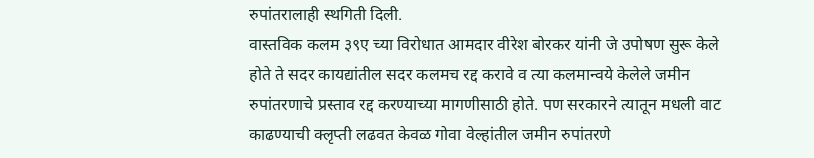रुपांतरालाही स्थगिती दिली.
वास्तविक कलम ३९ए च्या विरोधात आमदार वीरेश बोरकर यांनी जे उपोषण सुरू केले होते ते सदर कायद्यांतील सदर कलमच रद्द करावे व त्या कलमान्वये केलेले जमीन रुपांतरणाचे प्रस्ताव रद्द करण्याच्या मागणीसाठी होते. पण सरकारने त्यातून मधली वाट काढण्याची क्लृप्ती लढवत केवळ गोवा वेल्हांतील जमीन रुपांतरणे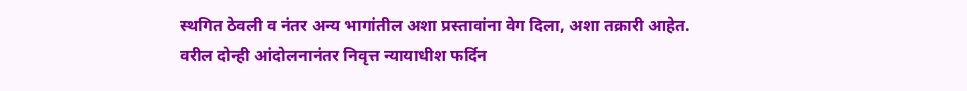स्थगित ठेवली व नंतर अन्य भागांतील अशा प्रस्तावांना वेग दिला, अशा तक्रारी आहेत.
वरील दोन्ही आंदोलनानंतर निवृत्त न्यायाधीश फर्दिन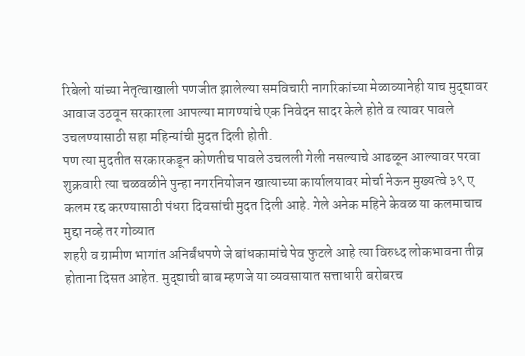रिबेलो यांच्या नेतृत्वाखाली पणजीत झालेल्या समविचारी नागरिकांच्या मेळाव्यानेही याच मुद्द्यावर आवाज उठवून सरकारला आपल्या मागण्यांचे एक निवेदन सादर केले होते व त्यावर पावले उचलण्यासाठी सहा महिन्यांची मुदत दिली होती.
पण त्या मुदतीत सरकारकडून कोणतीच पावले उचलली गेली नसल्याचे आढळून आल्यावर परवा शुक्रवारी त्या चळवळीने पुन्हा नगरनियोजन खात्याच्या कार्यालयावर मोर्चा नेऊन मुख्यत्वे ३९ ए कलम रद्द करण्यासाठी पंधरा दिवसांची मुदत दिली आहे. गेले अनेक महिने केवळ या कलमाचाच मुद्दा नव्हे तर गोव्यात
शहरी व ग्रामीण भागांत अनिर्बंधपणे जे बांधकामांचे पेव फुटले आहे त्या विरुध्द लोकभावना तीव्र होताना दिसत आहेत. मुद्द्याची बाब म्हणजे या व्यवसायात सत्ताधारी बरोबरच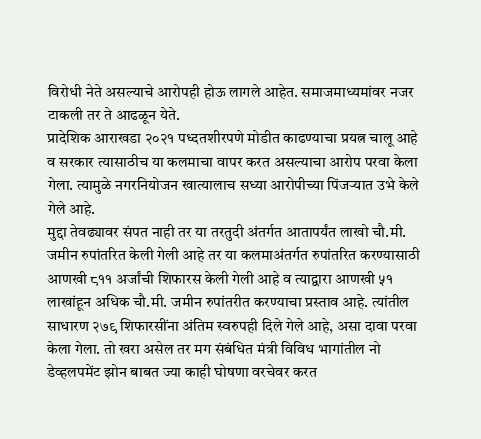विरोधी नेते असल्याचे आरोपही होऊ लागले आहेत. समाजमाध्यमांवर नजर टाकली तर ते आढळून येते.
प्रादेशिक आराखडा २०२१ पध्दतशीरपणे मोडीत काढण्याचा प्रयत्न चालू आहे व सरकार त्यासाठीच या कलमाचा वापर करत असल्याचा आरोप परवा केला गेला. त्यामुळे नगरनियोजन खात्यालाच सध्या आरोपीच्या पिंजऱ्यात उभे केले गेले आहे.
मुद्दा तेवढ्यावर संपत नाही तर या तरतुदी अंतर्गत आतापर्यंत लाखो चौ.मी. जमीन रुपांतरित केली गेली आहे तर या कलमाअंतर्गत रुपांतरित करण्यासाठी आणखी ८११ अर्जांची शिफारस केली गेली आहे व त्याद्वारा आणखी ५१ लाखांहून अधिक चौ.मी. जमीन रुपांतरीत करण्याचा प्रस्ताव आहे. त्यांतील साधारण २७९ शिफारसींना अंतिम स्वरुपही दिले गेले आहे, असा दावा परवा केला गेला. तो खरा असेल तर मग संबंधित मंत्री विविध भागांतील नो डेव्हलपमेंट झोन बाबत ज्या काही घोषणा वरचेवर करत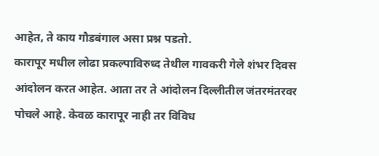आहेत, ते काय गौडबंगाल असा प्रश्न पडतो.
कारापूर मधील लोढा प्रकल्पाविरुध्द तेथील गावकरी गेले शंभर दिवस आंदोलन करत आहेत. आता तर ते आंदोलन दिल्लीतील जंतरमंतरवर पोचले आहे. केवळ कारापूर नाही तर विविध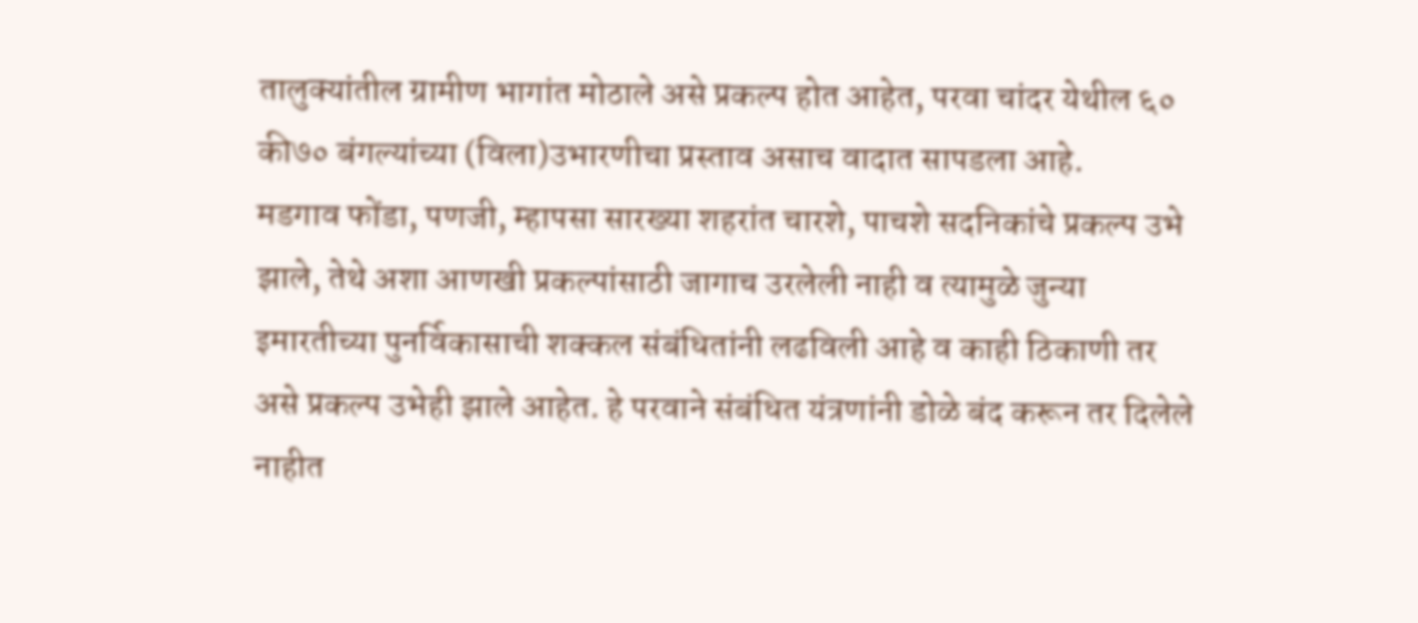तालुक्यांतील ग्रामीण भागांत मोठाले असे प्रकल्प होत आहेत, परवा चांदर येथील ६० की७० बंगल्यांच्या (विला)उभारणीचा प्रस्ताव असाच वादात सापडला आहे.
मडगाव फोंडा, पणजी, म्हापसा सारख्या शहरांत चारशे, पाचशे सदनिकांचे प्रकल्प उभे झाले, तेथे अशा आणखी प्रकल्पांसाठी जागाच उरलेली नाही व त्यामुळे जुन्या इमारतीच्या पुनर्विकासाची शक्कल संबंधितांनी लढविली आहे व काही ठिकाणी तर असे प्रकल्प उभेही झाले आहेत. हे परवाने संबंधित यंत्रणांनी डोळे बंद करून तर दिलेले नाहीत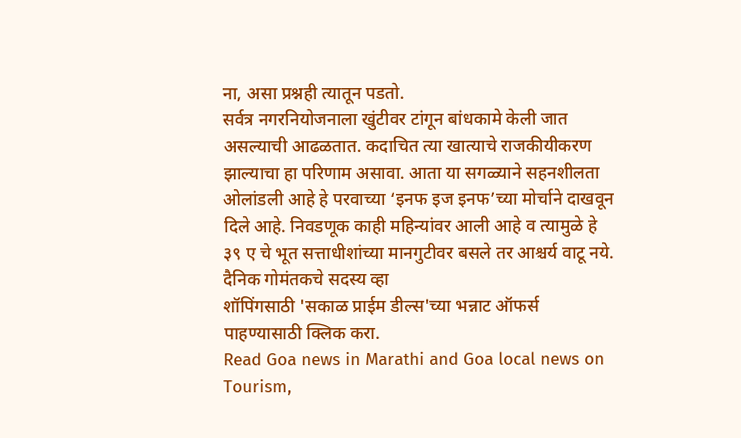ना, असा प्रश्नही त्यातून पडतो.
सर्वत्र नगरनियोजनाला खुंटीवर टांगून बांधकामे केली जात असल्याची आढळतात. कदाचित त्या खात्याचे राजकीयीकरण झाल्याचा हा परिणाम असावा. आता या सगळ्याने सहनशीलता ओलांडली आहे हे परवाच्या ‘इनफ इज इनफ’च्या मोर्चाने दाखवून दिले आहे. निवडणूक काही महिन्यांवर आली आहे व त्यामुळे हे ३९ ए चे भूत सत्ताधीशांच्या मानगुटीवर बसले तर आश्चर्य वाटू नये.
दैनिक गोमंतकचे सदस्य व्हा
शॉपिंगसाठी 'सकाळ प्राईम डील्स'च्या भन्नाट ऑफर्स पाहण्यासाठी क्लिक करा.
Read Goa news in Marathi and Goa local news on Tourism,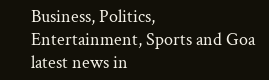Business, Politics, Entertainment, Sports and Goa latest news in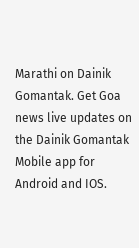Marathi on Dainik Gomantak. Get Goa news live updates on the Dainik Gomantak Mobile app for Android and IOS.